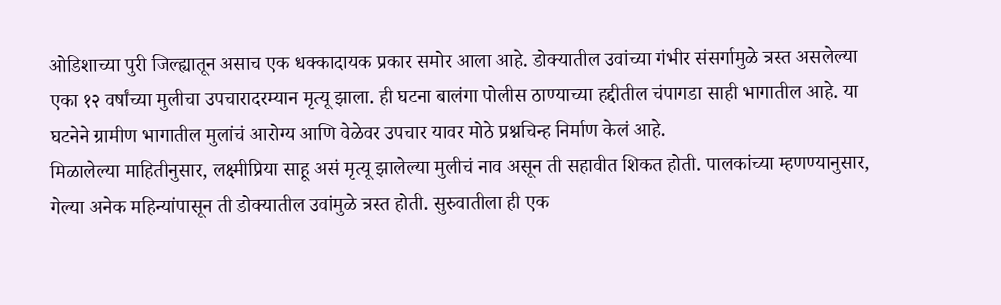ओडिशाच्या पुरी जिल्ह्यातून असाच एक धक्कादायक प्रकार समोर आला आहे. डोक्यातील उवांच्या गंभीर संसर्गामुळे त्रस्त असलेल्या एका १२ वर्षांच्या मुलीचा उपचारादरम्यान मृत्यू झाला. ही घटना बालंगा पोलीस ठाण्याच्या हद्दीतील चंपागडा साही भागातील आहे. या घटनेने ग्रामीण भागातील मुलांचं आरोग्य आणि वेळेवर उपचार यावर मोठे प्रश्नचिन्ह निर्माण केलं आहे.
मिळालेल्या माहितीनुसार, लक्ष्मीप्रिया साहू असं मृत्यू झालेल्या मुलीचं नाव असून ती सहावीत शिकत होती. पालकांच्या म्हणण्यानुसार, गेल्या अनेक महिन्यांपासून ती डोक्यातील उवांमुळे त्रस्त होती. सुरुवातीला ही एक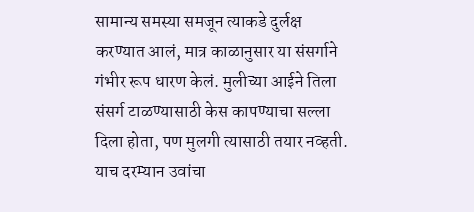सामान्य समस्या समजून त्याकडे दुर्लक्ष करण्यात आलं, मात्र काळानुसार या संसर्गाने गंभीर रूप धारण केलं. मुलीच्या आईने तिला संसर्ग टाळण्यासाठी केस कापण्याचा सल्ला दिला होता, पण मुलगी त्यासाठी तयार नव्हती. याच दरम्यान उवांचा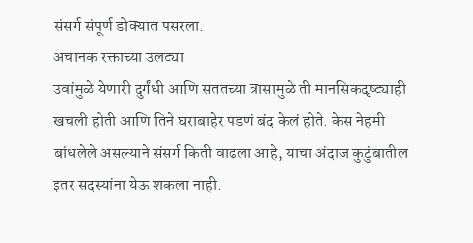संसर्ग संपूर्ण डोक्यात पसरला.
अचानक रक्ताच्या उलट्या
उवांमुळे येणारी दुर्गंधी आणि सततच्या त्रासामुळे ती मानसिकदृष्ट्याही खचली होती आणि तिने घराबाहेर पडणं बंद केलं होते. केस नेहमी बांधलेले असल्याने संसर्ग किती वाढला आहे, याचा अंदाज कुटुंबातील इतर सदस्यांना येऊ शकला नाही.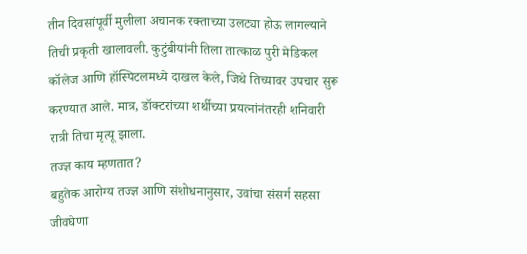तीन दिवसांपूर्वी मुलीला अचानक रक्ताच्या उलट्या होऊ लागल्याने तिची प्रकृती खालावली. कुटुंबीयांनी तिला तात्काळ पुरी मेडिकल कॉलेज आणि हॉस्पिटलमध्ये दाखल केले, जिथे तिच्यावर उपचार सुरू करण्यात आले. मात्र, डॉक्टरांच्या शर्थीच्या प्रयत्नांनंतरही शनिवारी रात्री तिचा मृत्यू झाला.
तज्ज्ञ काय म्हणतात?
बहुतेक आरोग्य तज्ज्ञ आणि संशोधनानुसार, उवांचा संसर्ग सहसा जीवघेणा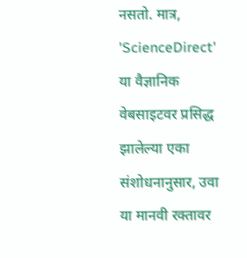नसतो. मात्र, 'ScienceDirect' या वैज्ञानिक वेबसाइटवर प्रसिद्ध झालेल्या एका संशोधनानुसार, उवा या मानवी रक्तावर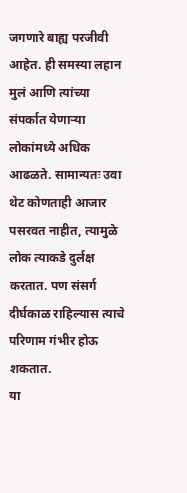जगणारे बाह्य परजीवी आहेत. ही समस्या लहान मुलं आणि त्यांच्या संपर्कात येणाऱ्या लोकांमध्ये अधिक आढळते. सामान्यतः उवा थेट कोणताही आजार पसरवत नाहीत, त्यामुळे लोक त्याकडे दुर्लक्ष करतात. पण संसर्ग दीर्घकाळ राहिल्यास त्याचे परिणाम गंभीर होऊ शकतात.
या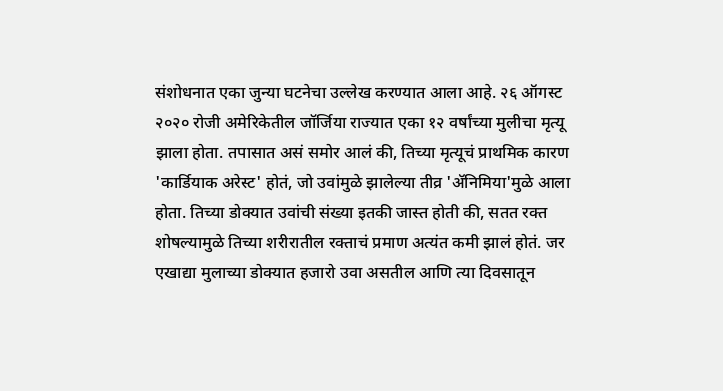संशोधनात एका जुन्या घटनेचा उल्लेख करण्यात आला आहे. २६ ऑगस्ट २०२० रोजी अमेरिकेतील जॉर्जिया राज्यात एका १२ वर्षांच्या मुलीचा मृत्यू झाला होता. तपासात असं समोर आलं की, तिच्या मृत्यूचं प्राथमिक कारण 'कार्डियाक अरेस्ट' होतं, जो उवांमुळे झालेल्या तीव्र 'ॲनिमिया'मुळे आला होता. तिच्या डोक्यात उवांची संख्या इतकी जास्त होती की, सतत रक्त शोषल्यामुळे तिच्या शरीरातील रक्ताचं प्रमाण अत्यंत कमी झालं होतं. जर एखाद्या मुलाच्या डोक्यात हजारो उवा असतील आणि त्या दिवसातून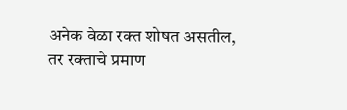अनेक वेळा रक्त शोषत असतील, तर रक्ताचे प्रमाण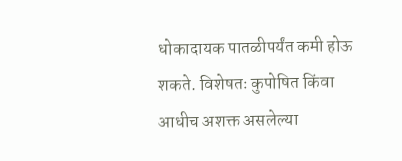धोकादायक पातळीपर्यंत कमी होऊ शकते. विशेषतः कुपोषित किंवा आधीच अशक्त असलेल्या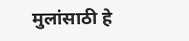मुलांसाठी हे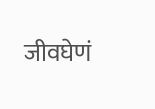जीवघेणं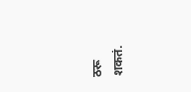ठरू शकतं.